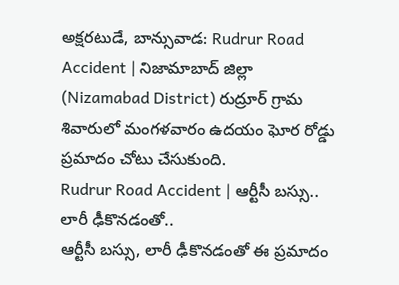అక్షరటుడే, బాన్సువాడ: Rudrur Road Accident | నిజామాబాద్ జిల్లా (Nizamabad District) రుద్రూర్ గ్రామ శివారులో మంగళవారం ఉదయం ఘోర రోడ్డు ప్రమాదం చోటు చేసుకుంది.
Rudrur Road Accident | ఆర్టీసీ బస్సు.. లారీ ఢీకొనడంతో..
ఆర్టీసీ బస్సు, లారీ ఢీకొనడంతో ఈ ప్రమాదం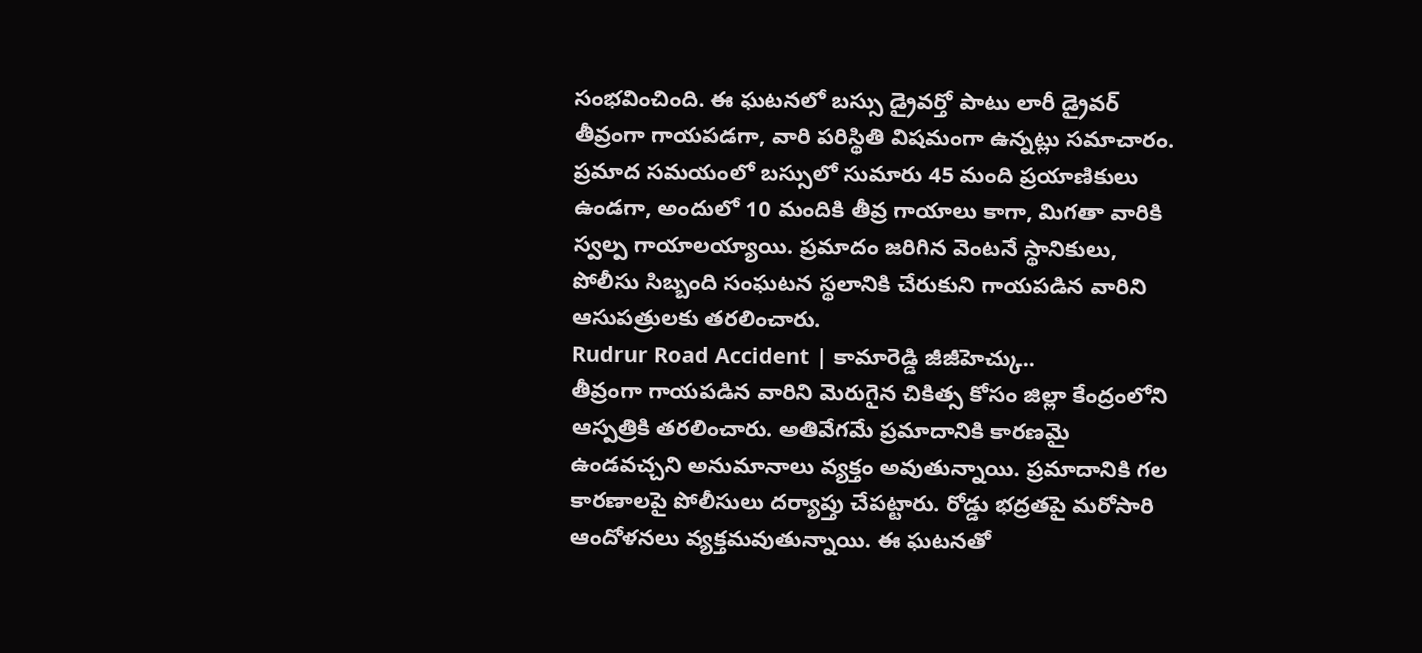సంభవించింది. ఈ ఘటనలో బస్సు డ్రైవర్తో పాటు లారీ డ్రైవర్ తీవ్రంగా గాయపడగా, వారి పరిస్థితి విషమంగా ఉన్నట్లు సమాచారం. ప్రమాద సమయంలో బస్సులో సుమారు 45 మంది ప్రయాణికులు ఉండగా, అందులో 10 మందికి తీవ్ర గాయాలు కాగా, మిగతా వారికి స్వల్ప గాయాలయ్యాయి. ప్రమాదం జరిగిన వెంటనే స్థానికులు, పోలీసు సిబ్బంది సంఘటన స్థలానికి చేరుకుని గాయపడిన వారిని ఆసుపత్రులకు తరలించారు.
Rudrur Road Accident | కామారెడ్డి జీజీహెచ్కు..
తీవ్రంగా గాయపడిన వారిని మెరుగైన చికిత్స కోసం జిల్లా కేంద్రంలోని ఆస్పత్రికి తరలించారు. అతివేగమే ప్రమాదానికి కారణమై ఉండవచ్చని అనుమానాలు వ్యక్తం అవుతున్నాయి. ప్రమాదానికి గల కారణాలపై పోలీసులు దర్యాప్తు చేపట్టారు. రోడ్డు భద్రతపై మరోసారి ఆందోళనలు వ్యక్తమవుతున్నాయి. ఈ ఘటనతో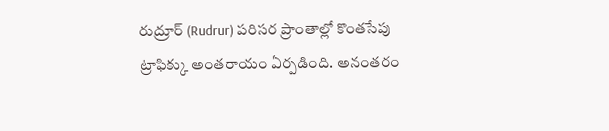రుద్రూర్ (Rudrur) పరిసర ప్రాంతాల్లో కొంతసేపు ట్రాఫిక్కు అంతరాయం ఏర్పడింది. అనంతరం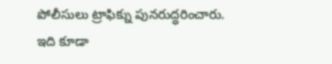పోలీసులు ట్రాఫిక్ను పునరుద్ధరించారు.
ఇది కూడా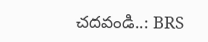చదవండి..: BRS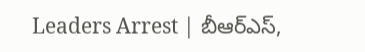Leaders Arrest | బీఆర్ఎస్,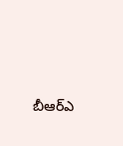బీఆర్ఎ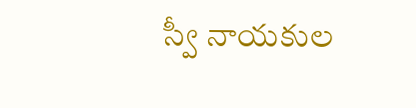స్వీ నాయకుల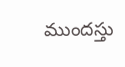ముందస్తు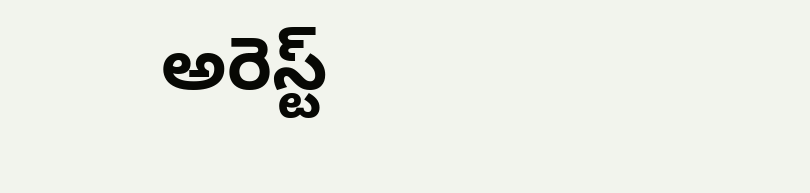అరెస్ట్